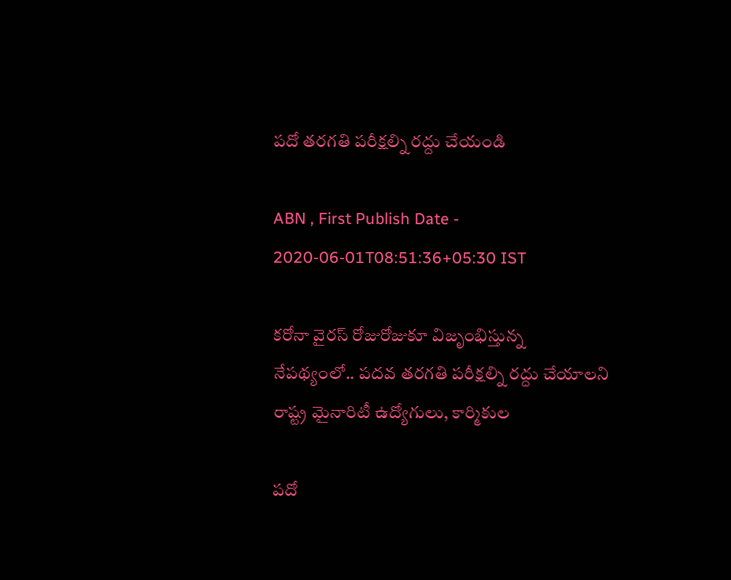పదో తరగతి పరీక్షల్ని రద్దు చేయండి

ABN , First Publish Date - 2020-06-01T08:51:36+05:30 IST

కరోనా వైరస్‌ రోజురోజుకూ విజృంభిస్తున్న నేపథ్యంలో.. పదవ తరగతి పరీక్షల్ని రద్దు చేయాలని రాష్ట్ర మైనారిటీ ఉద్యోగులు, కార్మికుల

పదో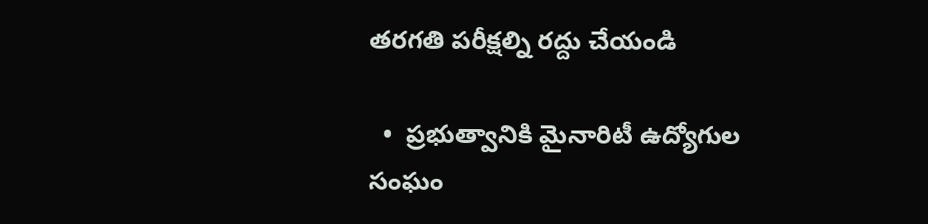తరగతి పరీక్షల్ని రద్దు చేయండి

  •  ప్రభుత్వానికి మైనారిటీ ఉద్యోగుల సంఘం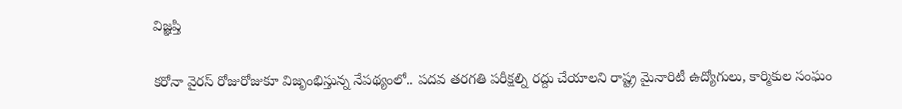విజ్ఞప్తి

కరోనా వైరస్‌ రోజురోజుకూ విజృంభిస్తున్న నేపథ్యంలో.. పదవ తరగతి పరీక్షల్ని రద్దు చేయాలని రాష్ట్ర మైనారిటీ ఉద్యోగులు, కార్మికుల సంఘం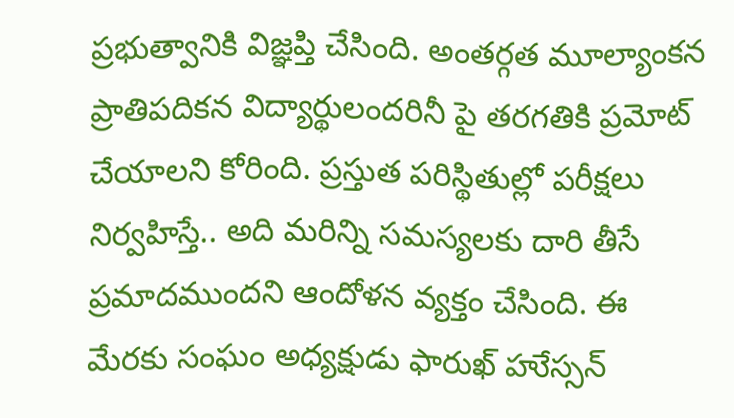ప్రభుత్వానికి విజ్ఞప్తి చేసింది. అంతర్గత మూల్యాంకన ప్రాతిపదికన విద్యార్థులందరినీ పై తరగతికి ప్రమోట్‌ చేయాలని కోరింది. ప్రస్తుత పరిస్థితుల్లో పరీక్షలు నిర్వహిస్తే.. అది మరిన్ని సమస్యలకు దారి తీసే ప్రమాదముందని ఆందోళన వ్యక్తం చేసింది. ఈ మేరకు సంఘం అధ్యక్షుడు ఫారుఖ్‌ హుేస్సన్‌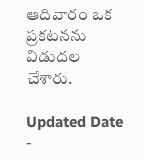ఆదివారం ఒక ప్రకటనను విడుదల చేశారు.

Updated Date -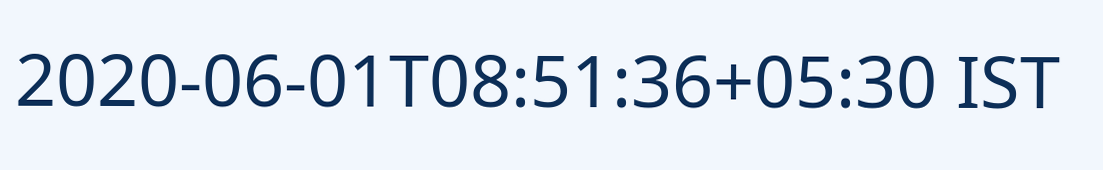2020-06-01T08:51:36+05:30 IST